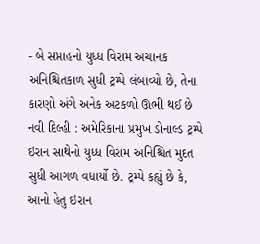- બે સપ્તાહનો યુધ્ધ વિરામ અચાનક અનિશ્ચિતકાળ સુધી ટ્રમ્પે લંબાવ્યો છે, તેના કારણો અંગે અનેક અટકળો ઊભી થઈ છે
નવી દિલ્હી : અમેરિકાના પ્રમુખ ડોનાલ્ડ ટ્રમ્પે ઇરાન સાથેનો યુધ્ધ વિરામ અનિશ્ચિત મુદત સુધી આગળ વધાર્યો છે. ટ્રમ્પે કહ્યું છે કે, આનો હેતુ ઇરાન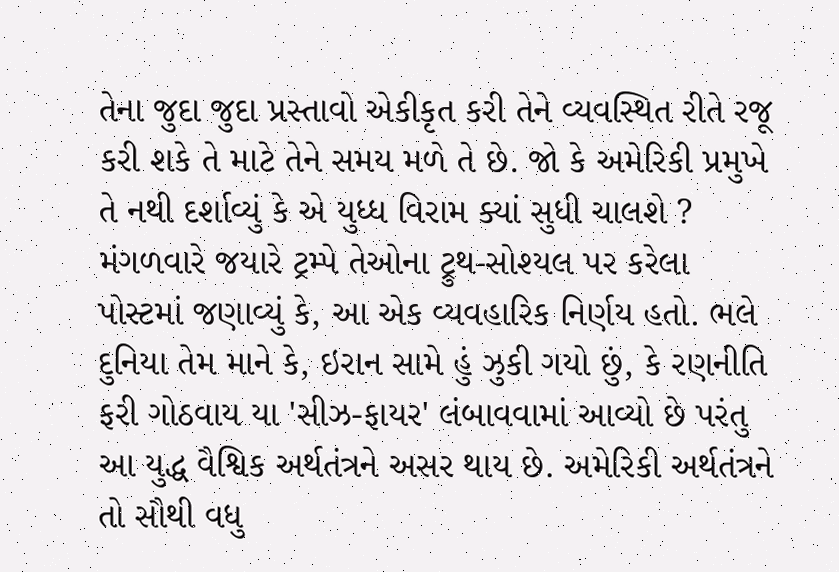તેના જુદા જુદા પ્રસ્તાવો એકીકૃત કરી તેને વ્યવસ્થિત રીતે રજૂ કરી શકે તે માટે તેને સમય મળે તે છે. જો કે અમેરિકી પ્રમુખે તે નથી દર્શાવ્યું કે એ યુધ્ધ વિરામ ક્યાં સુધી ચાલશે ?
મંગળવારે જયારે ટ્રમ્પે તેઓના ટ્રુથ-સોશ્યલ પર કરેલા પોસ્ટમાં જણાવ્યું કે, આ એક વ્યવહારિક નિર્ણય હતો. ભલે દુનિયા તેમ માને કે, ઇરાન સામે હું ઝુકી ગયો છું, કે રણનીતિ ફરી ગોઠવાય યા 'સીઝ-ફાયર' લંબાવવામાં આવ્યો છે પરંતુ આ યુદ્ધ વૈશ્વિક અર્થતંત્રને અસર થાય છે. અમેરિકી અર્થતંત્રને તો સૌથી વધુ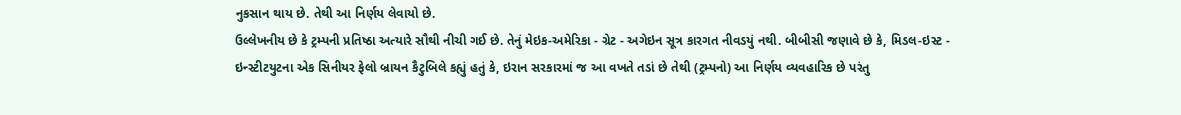નુકસાન થાય છે. તેથી આ નિર્ણય લેવાયો છે.
ઉલ્લેખનીય છે કે ટ્રમ્પની પ્રતિષ્ઠા અત્યારે સૌથી નીચી ગઈ છે. તેનું મેઇક-અમેરિકા - ગ્રેટ - અગેઇન સૂત્ર કારગત નીવડયું નથી. બીબીસી જણાવે છે કે, મિડલ-ઇસ્ટ - ઇન્સ્ટીટયુટના એક સિનીયર ફેલો બ્રાયન કૈટુબિલે કહ્યું હતું કે, ઇરાન સરકારમાં જ આ વખતે તડાં છે તેથી (ટ્રમ્પનો) આ નિર્ણય વ્યવહારિક છે પરંતુ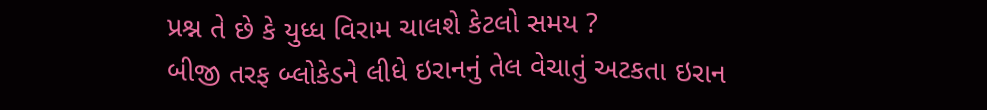પ્રશ્ન તે છે કે યુધ્ધ વિરામ ચાલશે કેટલો સમય ?
બીજી તરફ બ્લોકેડને લીધે ઇરાનનું તેલ વેચાતું અટકતા ઇરાન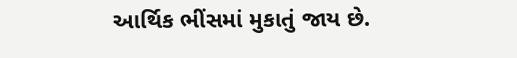આર્થિક ભીંસમાં મુકાતું જાય છે.